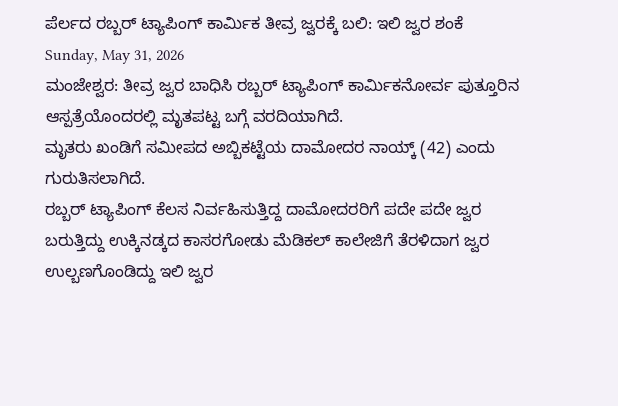ಪೆರ್ಲದ ರಬ್ಬರ್ ಟ್ಯಾಪಿಂಗ್ ಕಾರ್ಮಿಕ ತೀವ್ರ ಜ್ವರಕ್ಕೆ ಬಲಿ: ಇಲಿ ಜ್ವರ ಶಂಕೆ
Sunday, May 31, 2026
ಮಂಜೇಶ್ವರ: ತೀವ್ರ ಜ್ವರ ಬಾಧಿಸಿ ರಬ್ಬರ್ ಟ್ಯಾಪಿಂಗ್ ಕಾರ್ಮಿಕನೋರ್ವ ಪುತ್ತೂರಿನ ಆಸ್ಪತ್ರೆಯೊಂದರಲ್ಲಿ ಮೃತಪಟ್ಟ ಬಗ್ಗೆ ವರದಿಯಾಗಿದೆ.
ಮೃತರು ಖಂಡಿಗೆ ಸಮೀಪದ ಅಬ್ಬಿಕಟ್ಟೆಯ ದಾಮೋದರ ನಾಯ್ಕ್ (42) ಎಂದು ಗುರುತಿಸಲಾಗಿದೆ.
ರಬ್ಬರ್ ಟ್ಯಾಪಿಂಗ್ ಕೆಲಸ ನಿರ್ವಹಿಸುತ್ತಿದ್ದ ದಾಮೋದರರಿಗೆ ಪದೇ ಪದೇ ಜ್ವರ ಬರುತ್ತಿದ್ದು ಉಕ್ಕಿನಡ್ಕದ ಕಾಸರಗೋಡು ಮೆಡಿಕಲ್ ಕಾಲೇಜಿಗೆ ತೆರಳಿದಾಗ ಜ್ವರ ಉಲ್ಬಣಗೊಂಡಿದ್ದು ಇಲಿ ಜ್ವರ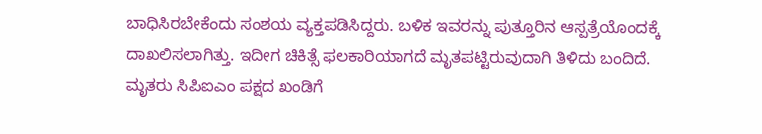ಬಾಧಿಸಿರಬೇಕೆಂದು ಸಂಶಯ ವ್ಯಕ್ತಪಡಿಸಿದ್ದರು. ಬಳಿಕ ಇವರನ್ನು ಪುತ್ತೂರಿನ ಆಸ್ಪತ್ರೆಯೊಂದಕ್ಕೆ ದಾಖಲಿಸಲಾಗಿತ್ತು. ಇದೀಗ ಚಿಕಿತ್ಸೆ ಫಲಕಾರಿಯಾಗದೆ ಮೃತಪಟ್ಟಿರುವುದಾಗಿ ತಿಳಿದು ಬಂದಿದೆ.
ಮೃತರು ಸಿಪಿಐಎಂ ಪಕ್ಷದ ಖಂಡಿಗೆ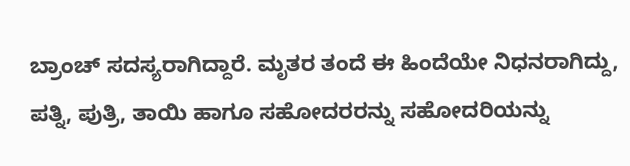ಬ್ರಾಂಚ್ ಸದಸ್ಯರಾಗಿದ್ದಾರೆ. ಮೃತರ ತಂದೆ ಈ ಹಿಂದೆಯೇ ನಿಧನರಾಗಿದ್ದು, ಪತ್ನಿ, ಪುತ್ರಿ, ತಾಯಿ ಹಾಗೂ ಸಹೋದರರನ್ನು ಸಹೋದರಿಯನ್ನು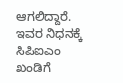ಆಗಲಿದ್ದಾರೆ.
ಇವರ ನಿಧನಕ್ಕೆ ಸಿಪಿಐಎಂ ಖಂಡಿಗೆ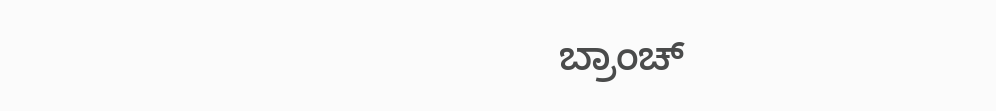ಬ್ರಾಂಚ್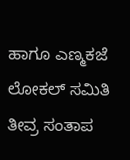ಹಾಗೂ ಎಣ್ಮಕಜೆ ಲೋಕಲ್ ಸಮಿತಿ ತೀವ್ರ ಸಂತಾಪ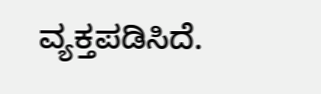ವ್ಯಕ್ತಪಡಿಸಿದೆ.